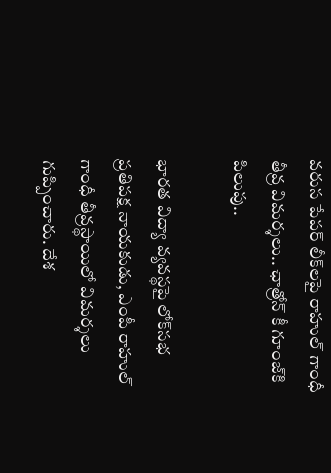వరుస పేపర్ లీక్‌లపై రాహుల్ గాంధీ తీవ్ర విమర్శలు.. ఛాత్రోన్ కీ గూంజ్‌కి పిలుపు..

భారత విద్యా వ్యవస్థపై లోక్‌సభ ప్రతిపక్ష నాయకుడు, ఎంపీ రాహుల్ గాంధీ తీవ్రస్థాయిలో విమర్శలు గుప్పించారు. దేశ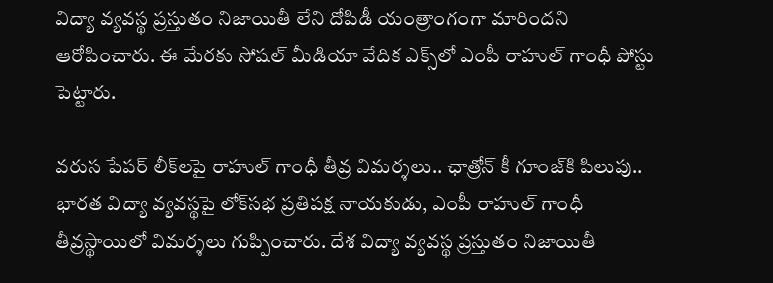విద్యా వ్యవస్థ ప్రస్తుతం నిజాయితీ లేని దోపిడీ యంత్రాంగంగా మారిందని ఆరోపించారు. ఈ మేరకు సోషల్ మీడియా వేదిక ఎక్స్‌లో ఎంపీ రాహుల్ గాంధీ పోస్టు పెట్టారు.

వరుస పేపర్ లీక్‌లపై రాహుల్ గాంధీ తీవ్ర విమర్శలు.. ఛాత్రోన్ కీ గూంజ్‌కి పిలుపు..
భారత విద్యా వ్యవస్థపై లోక్‌సభ ప్రతిపక్ష నాయకుడు, ఎంపీ రాహుల్ గాంధీ తీవ్రస్థాయిలో విమర్శలు గుప్పించారు. దేశ విద్యా వ్యవస్థ ప్రస్తుతం నిజాయితీ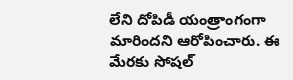లేని దోపిడీ యంత్రాంగంగా మారిందని ఆరోపించారు. ఈ మేరకు సోషల్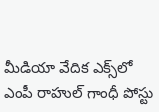మీడియా వేదిక ఎక్స్‌లో ఎంపీ రాహుల్ గాంధీ పోస్టు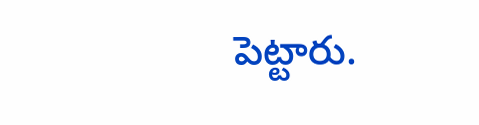పెట్టారు.